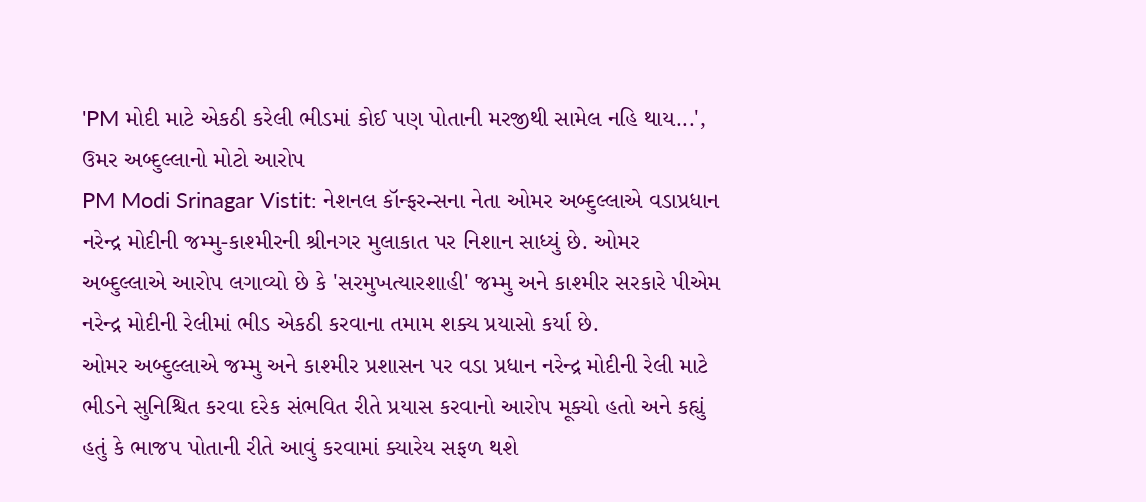'PM મોદી માટે એકઠી કરેલી ભીડમાં કોઈ પણ પોતાની મરજીથી સામેલ નહિ થાય...', ઉમર અબ્દુલ્લાનો મોટો આરોપ
PM Modi Srinagar Vistit: નેશનલ કૉન્ફરન્સના નેતા ઓમર અબ્દુલ્લાએ વડાપ્રધાન નરેન્દ્ર મોદીની જમ્મુ-કાશ્મીરની શ્રીનગર મુલાકાત પર નિશાન સાધ્યું છે. ઓમર અબ્દુલ્લાએ આરોપ લગાવ્યો છે કે 'સરમુખત્યારશાહી' જમ્મુ અને કાશ્મીર સરકારે પીએમ નરેન્દ્ર મોદીની રેલીમાં ભીડ એકઠી કરવાના તમામ શક્ય પ્રયાસો કર્યા છે.
ઓમર અબ્દુલ્લાએ જમ્મુ અને કાશ્મીર પ્રશાસન પર વડા પ્રધાન નરેન્દ્ર મોદીની રેલી માટે ભીડને સુનિશ્ચિત કરવા દરેક સંભવિત રીતે પ્રયાસ કરવાનો આરોપ મૂક્યો હતો અને કહ્યું હતું કે ભાજપ પોતાની રીતે આવું કરવામાં ક્યારેય સફળ થશે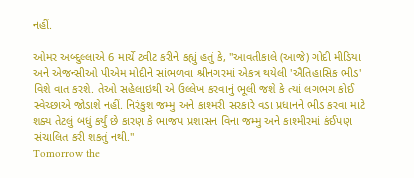નહીં.

ઓમર અબ્દુલ્લાએ 6 માર્ચે ટ્વીટ કરીને કહ્યું હતું કે, "આવતીકાલે (આજે) ગોદી મીડિયા અને એજન્સીઓ પીએમ મોદીને સાંભળવા શ્રીનગરમાં એકત્ર થયેલી 'ઐતિહાસિક ભીડ' વિશે વાત કરશે. તેઓ સહેલાઇથી એ ઉલ્લેખ કરવાનું ભૂલી જશે કે ત્યાં લગભગ કોઈ સ્વેચ્છાએ જોડાશે નહીં. નિરંકુશ જમ્મુ અને કાશ્મરી સરકારે વડા પ્રધાનને ભીડ કરવા માટે શક્ય તેટલું બધું કર્યું છે કારણ કે ભાજપ પ્રશાસન વિના જમ્મુ અને કાશ્મીરમાં કંઈપણ સંચાલિત કરી શકતું નથી."
Tomorrow the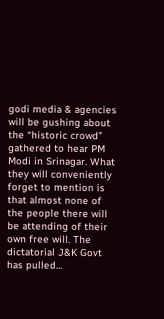godi media & agencies will be gushing about the “historic crowd” gathered to hear PM Modi in Srinagar. What they will conveniently forget to mention is that almost none of the people there will be attending of their own free will. The dictatorial J&K Govt has pulled…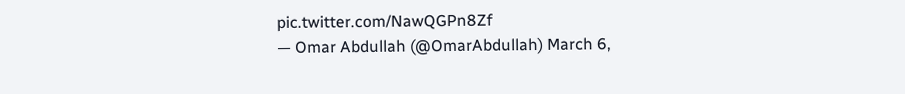pic.twitter.com/NawQGPn8Zf
— Omar Abdullah (@OmarAbdullah) March 6,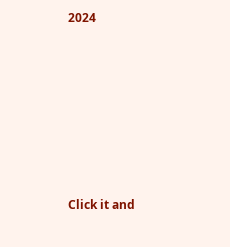2024












Click it and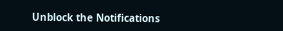Unblock the Notifications